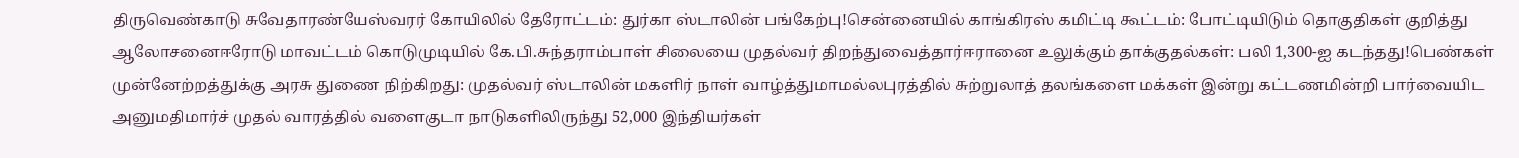திருவெண்காடு சுவேதாரண்யேஸ்வரர் கோயிலில் தேரோட்டம்: துர்கா ஸ்டாலின் பங்கேற்பு!சென்னையில் காங்கிரஸ் கமிட்டி கூட்டம்: போட்டியிடும் தொகுதிகள் குறித்து ஆலோசனைஈரோடு மாவட்டம் கொடுமுடியில் கே.பி.சுந்தராம்பாள் சிலையை முதல்வர் திறந்துவைத்தார்ஈரானை உலுக்கும் தாக்குதல்கள்: பலி 1,300-ஐ கடந்தது!பெண்கள் முன்னேற்றத்துக்கு அரசு துணை நிற்கிறது: முதல்வர் ஸ்டாலின் மகளிர் நாள் வாழ்த்துமாமல்லபுரத்தில் சுற்றுலாத் தலங்களை மக்கள் இன்று கட்டணமின்றி பார்வையிட அனுமதிமார்ச் முதல் வாரத்தில் வளைகுடா நாடுகளிலிருந்து 52,000 இந்தியர்கள்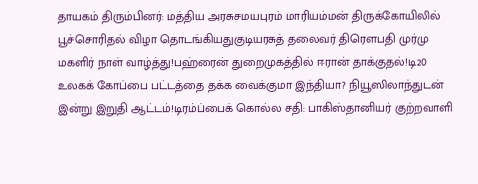தாயகம் திரும்பினர்: மத்திய அரசுசமயபுரம் மாரியம்மன் திருக்கோயிலில் பூச்சொரிதல் விழா தொடங்கியதுகுடியரசுத் தலைவர் திரௌபதி முர்மு மகளிர் நாள் வாழ்த்து!பஹ்ரைன் துறைமுகத்தில் ஈரான் தாக்குதல்!டி20 உலகக் கோப்பை பட்டத்தை தக்க வைக்குமா இந்தியா? நியூஸிலாந்துடன் இன்று இறுதி ஆட்டம்!டிரம்ப்பைக் கொல்ல சதி: பாகிஸ்தானியர் குற்றவாளி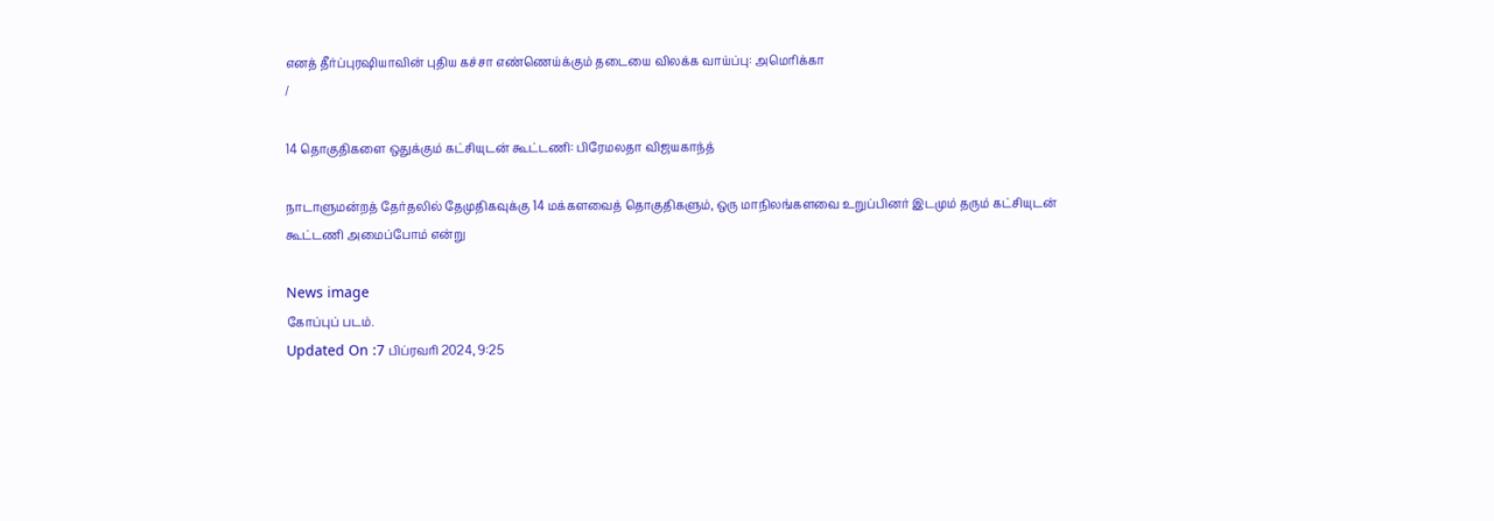எனத் தீர்ப்புரஷியாவின் புதிய கச்சா எண்ணெய்க்கும் தடையை விலக்க வாய்ப்பு: அமெரிக்கா
/

14 தொகுதிகளை ஒதுக்கும் கட்சியுடன் கூட்டணி: பிரேமலதா விஜயகாந்த்

நாடாளுமன்றத் தேர்தலில் தேமுதிகவுக்கு 14 மக்களவைத் தொகுதிகளும், ஒரு மாநிலங்களவை உறுப்பினர் இடமும் தரும் கட்சியுடன் கூட்டணி அமைப்போம் என்று

News image
கோப்புப் படம்.
Updated On :7 பிப்ரவரி 2024, 9:25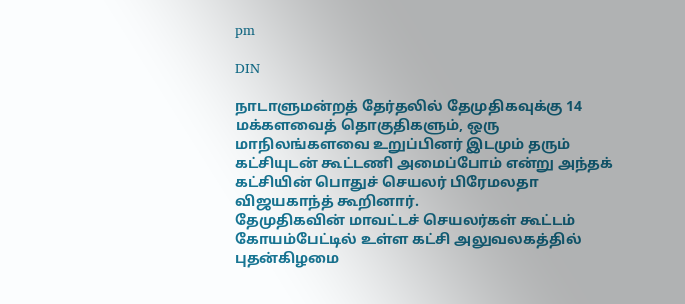pm

DIN

நாடாளுமன்றத் தேர்தலில் தேமுதிகவுக்கு 14 மக்களவைத் தொகுதிகளும், ஒரு மாநிலங்களவை உறுப்பினர் இடமும் தரும் கட்சியுடன் கூட்டணி அமைப்போம் என்று அந்தக் கட்சியின் பொதுச் செயலர் பிரேமலதா விஜயகாந்த் கூறினார்.
தேமுதிகவின் மாவட்டச் செயலர்கள் கூட்டம் கோயம்பேட்டில் உள்ள கட்சி அலுவலகத்தில் புதன்கிழமை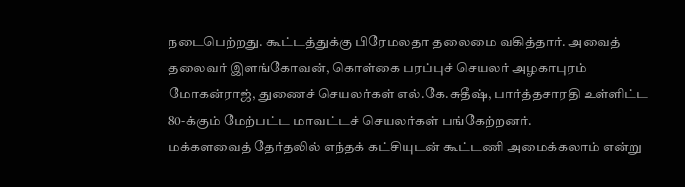நடைபெற்றது. கூட்டத்துக்கு பிரேமலதா தலைமை வகித்தார். அவைத் தலைவர் இளங்கோவன், கொள்கை பரப்புச் செயலர் அழகாபுரம் மோகன்ராஜ், துணைச் செயலர்கள் எல்.கே.சுதீஷ், பார்த்தசாரதி உள்ளிட்ட 80-க்கும் மேற்பட்ட மாவட்டச் செயலர்கள் பங்கேற்றனர்.
மக்களவைத் தேர்தலில் எந்தக் கட்சியுடன் கூட்டணி அமைக்கலாம் என்று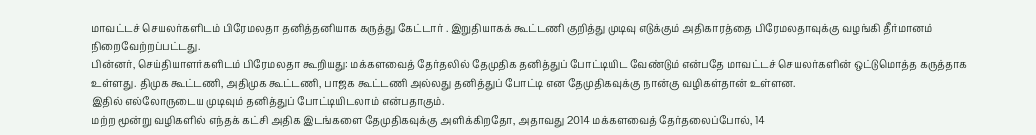மாவட்டச் செயலர்களிடம் பிரேமலதா தனித்தனியாக கருத்து கேட்டார் . இறுதியாகக் கூட்டணி குறித்து முடிவு எடுக்கும் அதிகாரத்தை பிரேமலதாவுக்கு வழங்கி தீர்மானம் நிறைவேற்றப்பட்டது.
பின்னர், செய்தியாளர்களிடம் பிரேமலதா கூறியது: மக்களவைத் தேர்தலில் தேமுதிக தனித்துப் போட்டியிட வேண்டும் என்பதே மாவட்டச் செயலர்களின் ஒட்டுமொத்த கருத்தாக உள்ளது. திமுக கூட்டணி, அதிமுக கூட்டணி, பாஜக கூட்டணி அல்லது தனித்துப் போட்டி என தேமுதிகவுக்கு நான்கு வழிகள்தான் உள்ளன.
இதில் எல்லோருடைய முடிவும் தனித்துப் போட்டியிடலாம் என்பதாகும்.
மற்ற மூன்று வழிகளில் எந்தக் கட்சி அதிக இடங்களை தேமுதிகவுக்கு அளிக்கிறதோ, அதாவது 2014 மக்களவைத் தேர்தலைப்போல், 14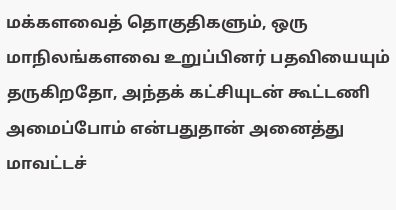மக்களவைத் தொகுதிகளும், ஒரு மாநிலங்களவை உறுப்பினர் பதவியையும் தருகிறதோ, அந்தக் கட்சியுடன் கூட்டணி அமைப்போம் என்பதுதான் அனைத்து மாவட்டச்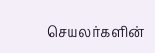செயலர்களின்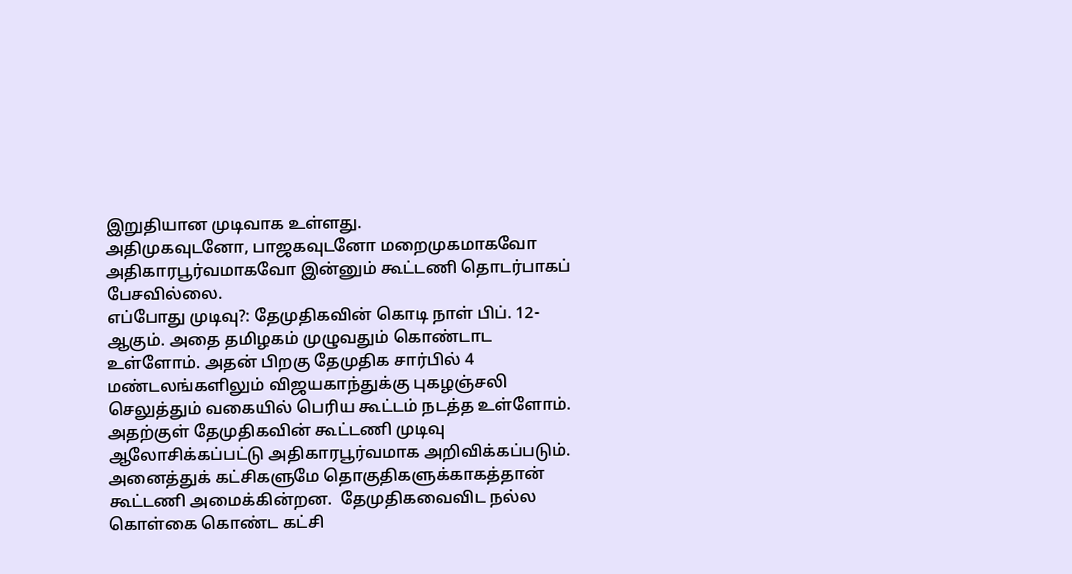இறுதியான முடிவாக உள்ளது.
அதிமுகவுடனோ, பாஜகவுடனோ மறைமுகமாகவோ அதிகாரபூர்வமாகவோ இன்னும் கூட்டணி தொடர்பாகப் பேசவில்லை.
எப்போது முடிவு?: தேமுதிகவின் கொடி நாள் பிப். 12-ஆகும். அதை தமிழகம் முழுவதும் கொண்டாட உள்ளோம். அதன் பிறகு தேமுதிக சார்பில் 4 மண்டலங்களிலும் விஜயகாந்துக்கு புகழஞ்சலி செலுத்தும் வகையில் பெரிய கூட்டம் நடத்த உள்ளோம். அதற்குள் தேமுதிகவின் கூட்டணி முடிவு ஆலோசிக்கப்பட்டு அதிகாரபூர்வமாக அறிவிக்கப்படும்.
அனைத்துக் கட்சிகளுமே தொகுதிகளுக்காகத்தான் கூட்டணி அமைக்கின்றன.  தேமுதிகவைவிட நல்ல கொள்கை கொண்ட கட்சி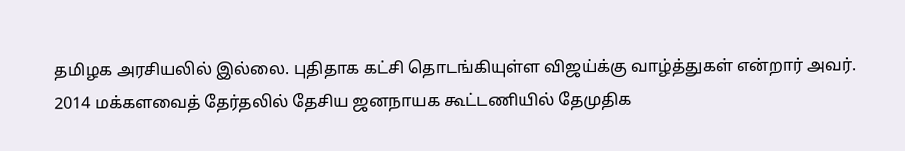தமிழக அரசியலில் இல்லை. புதிதாக கட்சி தொடங்கியுள்ள விஜய்க்கு வாழ்த்துகள் என்றார் அவர்.
2014 மக்களவைத் தேர்தலில் தேசிய ஜனநாயக கூட்டணியில் தேமுதிக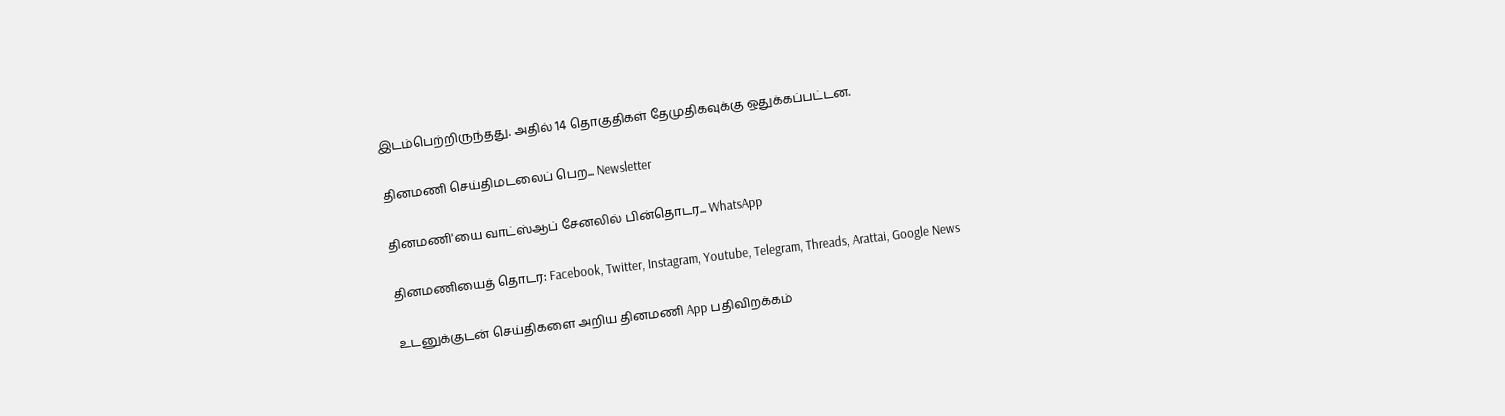இடம்பெற்றிருந்தது. அதில் 14 தொகுதிகள் தேமுதிகவுக்கு ஒதுக்கப்பட்டன.

தினமணி செய்திமடலைப் பெற... Newsletter

தினமணி'யை வாட்ஸ்ஆப் சேனலில் பின்தொடர... WhatsApp

தினமணியைத் தொடர: Facebook, Twitter, Instagram, Youtube, Telegram, Threads, Arattai, Google News

உடனுக்குடன் செய்திகளை அறிய தினமணி App பதிவிறக்கம்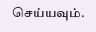செய்யவும்.